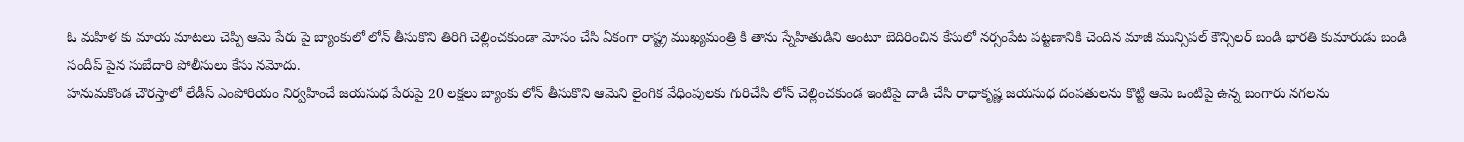ఓ మహిళ కు మాయ మాటలు చెప్పి ఆమె పేరు పై బ్యాంకులో లోన్ తీసుకొని తిరిగి చెల్లించకుండా మోసం చేసి ఏకంగా రాష్ట్ర ముఖ్యమంత్రి కి తాను స్నేహితుడిని అంటూ బెదిరించిన కేసులో నర్సంపేట పట్టణానికి చెందిన మాజీ మున్సిపల్ కౌన్సిలర్ బండి భారతి కుమారుడు బండి సందీప్ పైన సుబేదారి పోలీసులు కేసు నమోదు.
హనుమకొండ చౌరస్తాలో లేడీస్ ఎంపోరియం నిర్వహించే జయసుధ పేరుపై 20 లక్షలు బ్యాంకు లోన్ తీసుకొని ఆమెని లైంగిక వేధింపులకు గురిచేసి లోన్ చెల్లించకుండ ఇంటిపై దాడి చేసి రాధాకృష్ణ జయసుధ దంపతులను కొట్టి ఆమె ఒంటిపై ఉన్న బంగారు నగలను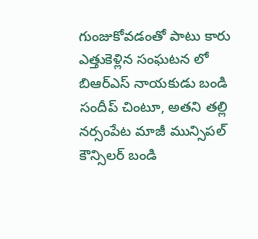గుంజుకోవడంతో పాటు కారు ఎత్తుకెళ్లిన సంఘటన లో బిఆర్ఎస్ నాయకుడు బండి సందీప్ చింటూ, అతని తల్లి నర్సంపేట మాజీ మున్సిపల్ కౌన్సిలర్ బండి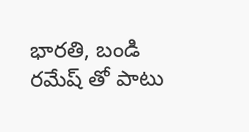భారతి, బండి రమేష్ తో పాటు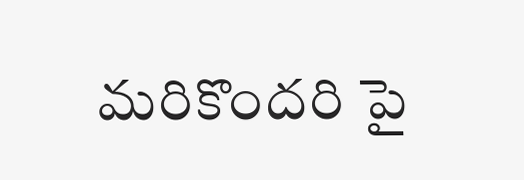మరికొందరి పై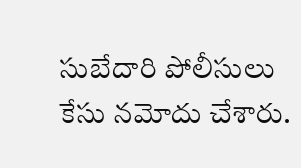సుబేదారి పోలీసులు కేసు నమోదు చేశారు.